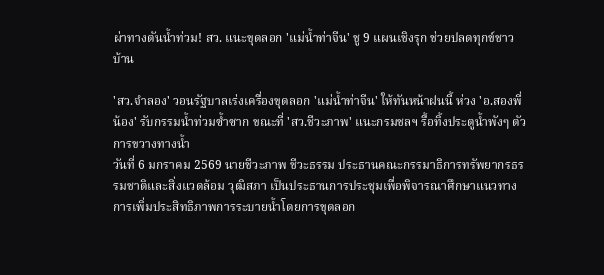ผ่าทางตันน้ำท่วม! สว. แนะขุดลอก 'แม่น้ำท่าจีน' ชู 9 แผนเชิงรุก ช่วยปลดทุกข์ชาวบ้าน

'สว.จำลอง' วอนรัฐบาลเร่งเครื่องขุดลอก 'แม่น้ำท่าจีน' ให้ทันหน้าฝนนี้ ห่วง 'อ.สองพี่น้อง' รับกรรมน้ำท่วมซ้ำซาก ขณะที่ 'สว.ชีวะภาพ' แนะกรมชลฯ รื้อทิ้งประตูน้ำพังๆ ตัวการขวางทางน้ำ
วันที่ 6 มกราคม 2569 นายชีวะภาพ ชีวะธรรม ประธานคณะกรรมาธิการทรัพยากรธรรมชาติและสิ่งแวดล้อม วุฒิสภา เป็นประธานการประชุมเพื่อพิจารณาศึกษาแนวทางการเพิ่มประสิทธิภาพการระบายน้ำโดยการขุดลอก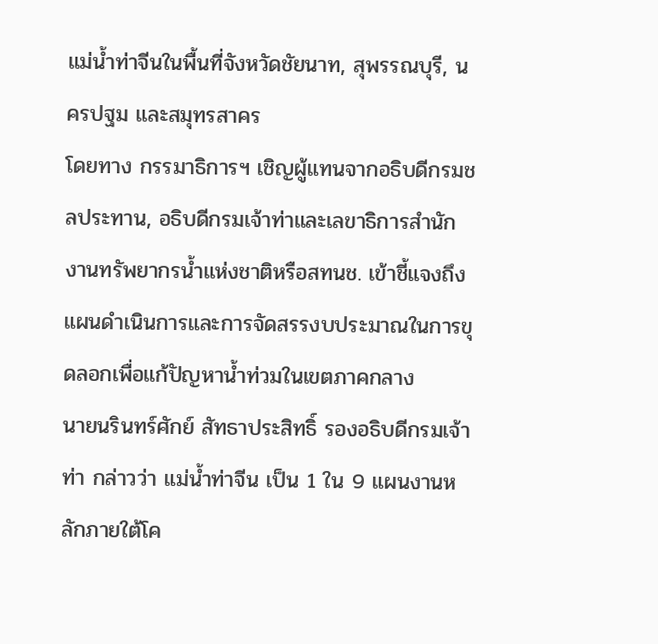แม่น้ำท่าจีนในพื้นที่จังหวัดชัยนาท, สุพรรณบุรี, นครปฐม และสมุทรสาคร
โดยทาง กรรมาธิการฯ เชิญผู้แทนจากอธิบดีกรมชลประทาน, อธิบดีกรมเจ้าท่าและเลขาธิการสำนักงานทรัพยากรน้ำแห่งชาติหรือสทนช. เข้าชี้แจงถึงแผนดำเนินการและการจัดสรรงบประมาณในการขุดลอกเพื่อแก้ปัญหาน้ำท่วมในเขตภาคกลาง
นายนรินทร์ศักย์ สัทธาประสิทธิ์ รองอธิบดีกรมเจ้าท่า กล่าวว่า แม่น้ำท่าจีน เป็น 1 ใน 9 แผนงานหลักภายใต้โค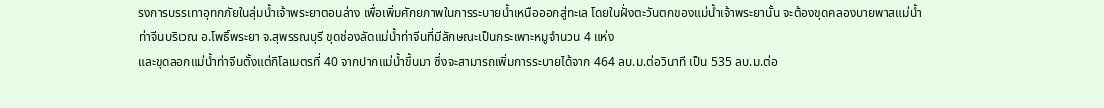รงการบรรเทาอุทกภัยในลุ่มน้ำเจ้าพระยาตอนล่าง เพื่อเพิ่มศักยภาพในการระบายน้ำเหนือออกสู่ทะเล โดยในฝั่งตะวันตกของแม่น้ำเจ้าพระยานั้น จะต้องขุดคลองบายพาสแม่น้ำท่าจีนบริเวณ อ.โพธิ์พระยา จ.สุพรรณบุรี ขุดช่องลัดแม่น้ำท่าจีนที่มีลักษณะเป็นกระเพาะหมูจำนวน 4 แห่ง
และขุดลอกแม่น้ำท่าจีนตั้งแต่กิโลเมตรที่ 40 จากปากแม่น้ำขึ้นมา ซึ่งจะสามารถเพิ่มการระบายได้จาก 464 ลบ.ม.ต่อวินาที เป็น 535 ลบ.ม.ต่อ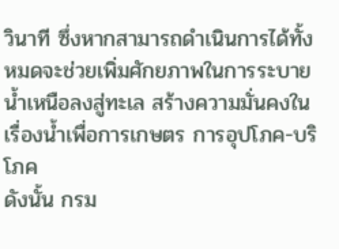วินาที ซึ่งหากสามารถดำเนินการได้ทั้งหมดจะช่วยเพิ่มศักยภาพในการระบายน้ำเหนือลงสู่ทะเล สร้างความมั่นคงในเรื่องน้ำเพื่อการเกษตร การอุปโภค-บริโภค
ดังนั้น กรม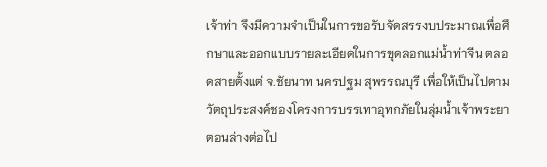เจ้าท่า จึงมีความจำเป็นในการขอรับจัดสรรงบประมาณเพื่อศึกษาและออกแบบรายละเอียดในการขุดลอกแม่น้ำท่าจีน ตลอดสายตั้งแต่ จ.ชัยนาท นครปฐม สุพรรณบุรี เพื่อให้เป็นไปตามวัตถุประสงค์ชองโครงการบรรเทาอุทกภัยในลุ่มน้ำเจ้าพระยาตอนล่างต่อไป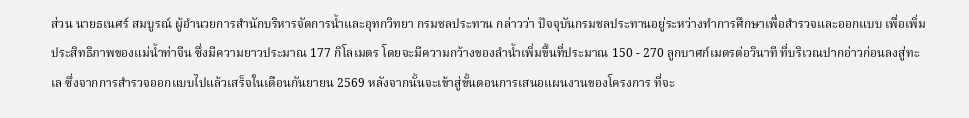ส่วน นายธเนศร์ สมบูรณ์ ผู้อำนวยการสำนักบริหารจัดการน้ำและอุทกวิทยา กรมชลประทาน กล่าวว่า ปัจจุบันกรมชลประทานอยู่ระหว่างทำการศึกษาเพื่อสำรวจและออกแบบ เพื่อเพิ่มประสิทธิภาพของแม่น้ำท่าจีน ซึ่งมีความยาวประมาณ 177 กิโลเมตร โดยจะมีความกว้างของลำน้ำเพิ่มขึ้นที่ประมาณ 150 - 270 ลูกบาศก์เมตรต่อวินาที ที่บริเวณปากอ่าวก่อนลงสู่ทะเล ซึ่งจากการสำรวจออกแบบไปแล้วเสร็จในเดือนกันยายน 2569 หลังจากนั้นจะเข้าสู่ขั้นตอนการเสนอแผนงานของโครงการ ที่จะ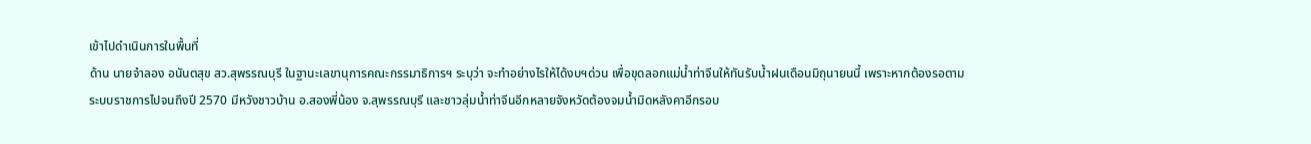เข้าไปดำเนินการในพื้นที่
ด้าน นายจำลอง อนันตสุข สว.สุพรรณบุรี ในฐานะเลขานุการคณะกรรมาธิการฯ ระบุว่า จะทำอย่างไรให้ได้งบฯด่วน เพื่อขุดลอกแม่น้ำท่าจีนให้ทันรับน้ำฝนเดือนมิถุนายนนี้ เพราะหากต้องรอตามระบบราชการไปจนถึงปี 2570 มีหวังชาวบ้าน อ.สองพี่น้อง จ.สุพรรณบุรี และชาวลุ่มน้ำท่าจีนอีกหลายจังหวัดต้องจมน้ำมิดหลังคาอีกรอบ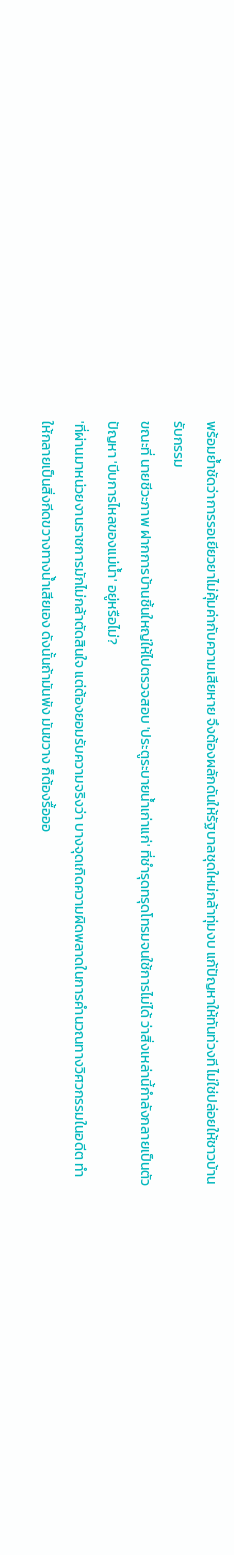พร้อมย้ำชัดว่าการรอเยียวยาไม่คุ้มค่ากับความเสียหาย จึงต้องผลักดันให้รัฐบาลชุดใหม่กล้าทุ่มงบ แก้ปัญหาให้ทันท่วงที ไม่ใช่ปล่อยให้ชาวบ้านรับกรรม
ขณะที่ นายชีวะภาพ ฝากการบ้านชิ้นใหญ่ให้ไปตรวจสอบ 'ประตูระบายน้ำเก่าแก่' ที่ชำรุดทรุดโทรมจนใช้การไม่ได้ ว่าสิ่งเหล่านี้กำลังกลายเป็นตัวปัญหา 'บีบการไหลของแม่น้ำ' อยู่หรือไม่?
'ที่ผ่านมาหน่วยงานราชการมักไม่กล้าตัดสินใจ แต่ต้องยอมรับความจริงว่า บางจุดเกิดความผิดพลาดในการคำนวณทางวิศวกรรมในอดีต ทำให้กลายเป็นสิ่งกีดขวางทางน้ำเสียเอง ดังนั้นถ้ามันพัง มันขวาง ก็ต้องรื้อออ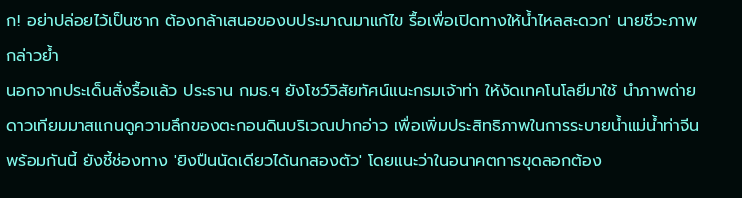ก! อย่าปล่อยไว้เป็นซาก ต้องกล้าเสนอของบประมาณมาแก้ไข รื้อเพื่อเปิดทางให้น้ำไหลสะดวก' นายชีวะภาพ กล่าวย้ำ
นอกจากประเด็นสั่งรื้อแล้ว ประธาน กมธ.ฯ ยังโชว์วิสัยทัศน์แนะกรมเจ้าท่า ให้งัดเทคโนโลยีมาใช้ นำภาพถ่ายดาวเทียมมาสแกนดูความลึกของตะกอนดินบริเวณปากอ่าว เพื่อเพิ่มประสิทธิภาพในการระบายน้ำแม่น้ำท่าจีน พร้อมกันนี้ ยังชี้ช่องทาง 'ยิงปืนนัดเดียวได้นกสองตัว' โดยแนะว่าในอนาคตการขุดลอกต้อง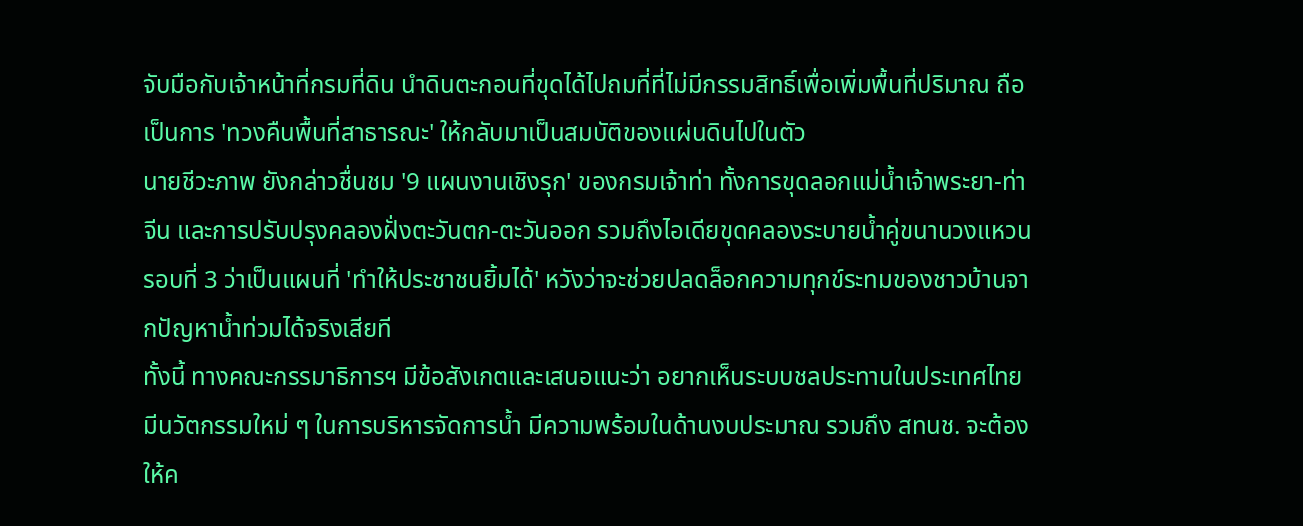จับมือกับเจ้าหน้าที่กรมที่ดิน นำดินตะกอนที่ขุดได้ไปถมที่ที่ไม่มีกรรมสิทธิ์เพื่อเพิ่มพื้นที่ปริมาณ ถือเป็นการ 'ทวงคืนพื้นที่สาธารณะ' ให้กลับมาเป็นสมบัติของแผ่นดินไปในตัว
นายชีวะภาพ ยังกล่าวชื่นชม '9 แผนงานเชิงรุก' ของกรมเจ้าท่า ทั้งการขุดลอกแม่น้ำเจ้าพระยา-ท่าจีน และการปรับปรุงคลองฝั่งตะวันตก-ตะวันออก รวมถึงไอเดียขุดคลองระบายน้ำคู่ขนานวงแหวนรอบที่ 3 ว่าเป็นแผนที่ 'ทำให้ประชาชนยิ้มได้' หวังว่าจะช่วยปลดล็อกความทุกข์ระทมของชาวบ้านจากปัญหาน้ำท่วมได้จริงเสียที
ทั้งนี้ ทางคณะกรรมาธิการฯ มีข้อสังเกตและเสนอแนะว่า อยากเห็นระบบชลประทานในประเทศไทย มีนวัตกรรมใหม่ ๆ ในการบริหารจัดการน้ำ มีความพร้อมในด้านงบประมาณ รวมถึง สทนช. จะต้องให้ค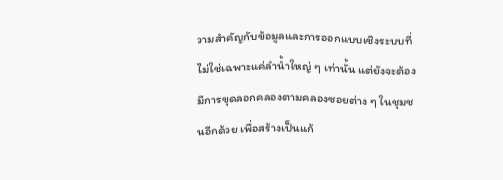วามสำคัญกับข้อมูลและการออกแบบเชิงระบบที่ไม่ใช่เฉพาะแค่ลำน้ำใหญ่ ๆ เท่านั้น แต่ยังจะต้องมีการขุดลอกคลองตามคลองซอยต่าง ๆ ในชุมชนอีกด้วย เพื่อสร้างเป็นแก้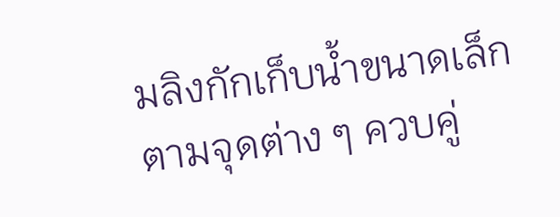มลิงกักเก็บน้ำขนาดเล็กตามจุดต่าง ๆ ควบคู่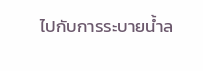ไปกับการระบายน้ำล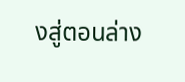งสู่ตอนล่าง